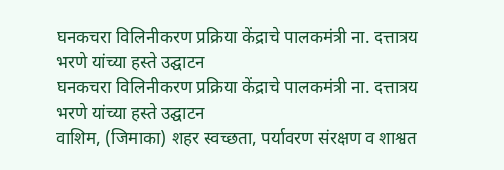घनकचरा विलिनीकरण प्रक्रिया केंद्राचे पालकमंत्री ना. दत्तात्रय भरणे यांच्या हस्ते उद्घाटन
घनकचरा विलिनीकरण प्रक्रिया केंद्राचे पालकमंत्री ना. दत्तात्रय भरणे यांच्या हस्ते उद्घाटन
वाशिम, (जिमाका) शहर स्वच्छता, पर्यावरण संरक्षण व शाश्वत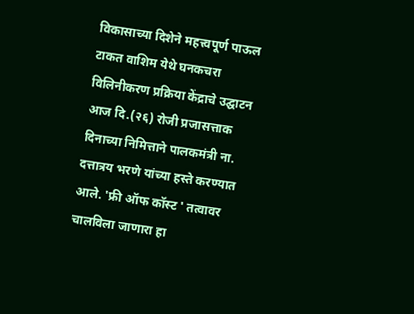विकासाच्या दिशेने महत्त्वपूर्ण पाऊल टाकत वाशिम येथे घनकचरा विलिनीकरण प्रक्रिया केंद्राचे उद्घाटन आज दि.(२६) रोजी प्रजासत्ताक दिनाच्या निमित्ताने पालकमंत्री ना. दत्तात्रय भरणे यांच्या हस्ते करण्यात आले. 'फ्री ऑफ कॉस्ट ' तत्वावर चालविला जाणारा हा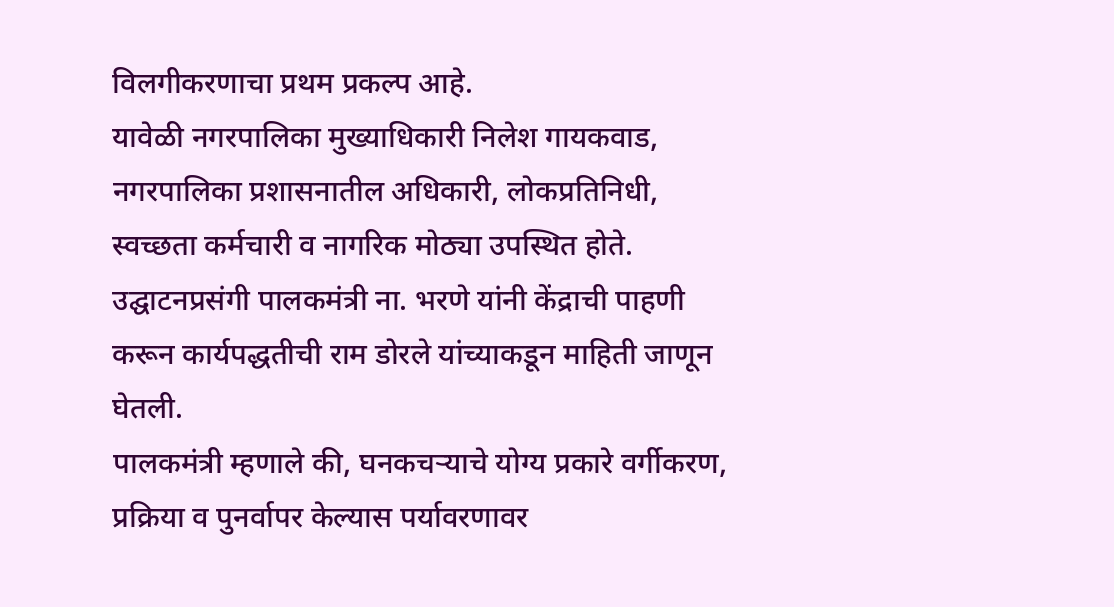विलगीकरणाचा प्रथम प्रकल्प आहे.
यावेळी नगरपालिका मुख्याधिकारी निलेश गायकवाड, नगरपालिका प्रशासनातील अधिकारी, लोकप्रतिनिधी, स्वच्छता कर्मचारी व नागरिक मोठ्या उपस्थित होते.
उद्घाटनप्रसंगी पालकमंत्री ना. भरणे यांनी केंद्राची पाहणी करून कार्यपद्धतीची राम डोरले यांच्याकडून माहिती जाणून घेतली.
पालकमंत्री म्हणाले की, घनकचऱ्याचे योग्य प्रकारे वर्गीकरण, प्रक्रिया व पुनर्वापर केल्यास पर्यावरणावर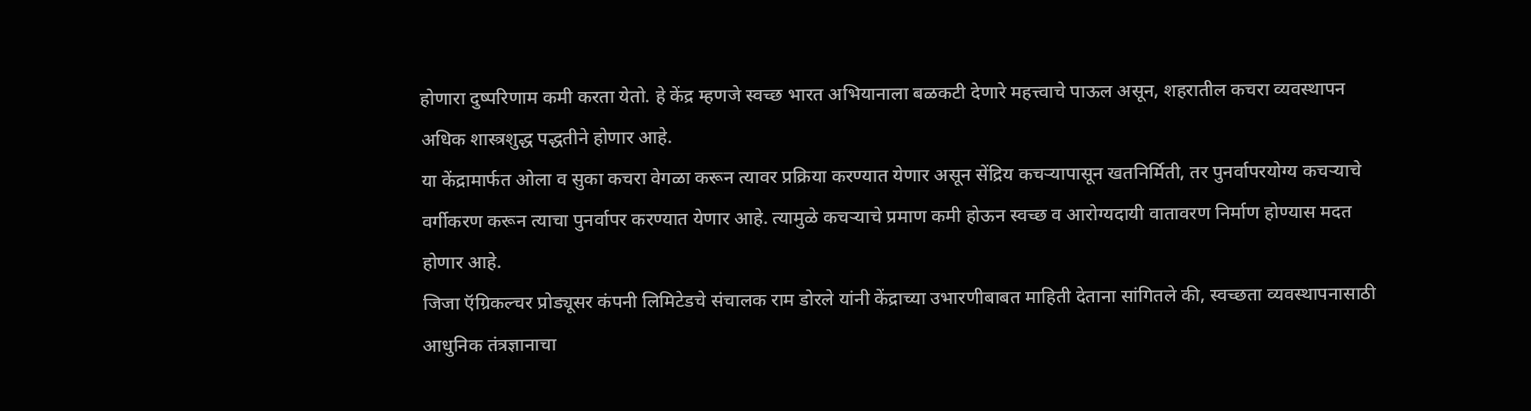होणारा दुष्परिणाम कमी करता येतो. हे केंद्र म्हणजे स्वच्छ भारत अभियानाला बळकटी देणारे महत्त्वाचे पाऊल असून, शहरातील कचरा व्यवस्थापन अधिक शास्त्रशुद्ध पद्धतीने होणार आहे.
या केंद्रामार्फत ओला व सुका कचरा वेगळा करून त्यावर प्रक्रिया करण्यात येणार असून सेंद्रिय कचऱ्यापासून खतनिर्मिती, तर पुनर्वापरयोग्य कचऱ्याचे वर्गीकरण करून त्याचा पुनर्वापर करण्यात येणार आहे. त्यामुळे कचऱ्याचे प्रमाण कमी होऊन स्वच्छ व आरोग्यदायी वातावरण निर्माण होण्यास मदत होणार आहे.
जिजा ऍग्रिकल्चर प्रोड्यूसर कंपनी लिमिटेडचे संचालक राम डोरले यांनी केंद्राच्या उभारणीबाबत माहिती देताना सांगितले की, स्वच्छता व्यवस्थापनासाठी आधुनिक तंत्रज्ञानाचा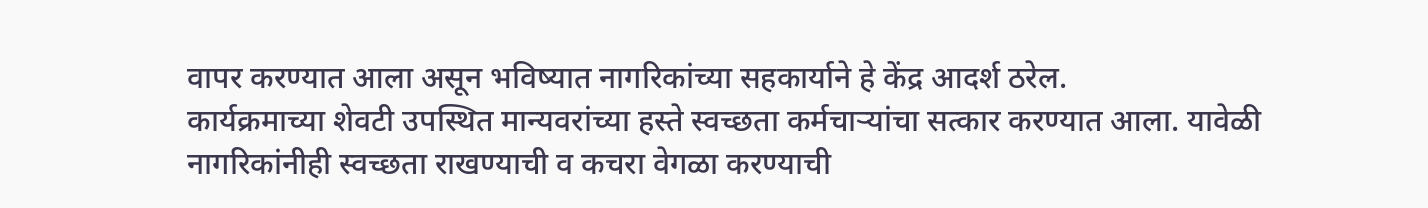वापर करण्यात आला असून भविष्यात नागरिकांच्या सहकार्याने हे केंद्र आदर्श ठरेल.
कार्यक्रमाच्या शेवटी उपस्थित मान्यवरांच्या हस्ते स्वच्छता कर्मचाऱ्यांचा सत्कार करण्यात आला. यावेळी नागरिकांनीही स्वच्छता राखण्याची व कचरा वेगळा करण्याची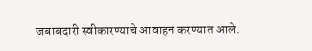जबाबदारी स्वीकारण्याचे आवाहन करण्यात आले.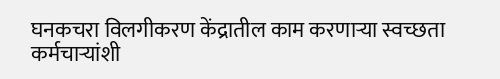घनकचरा विलगीकरण केंद्रातील काम करणाऱ्या स्वच्छता कर्मचाऱ्यांशी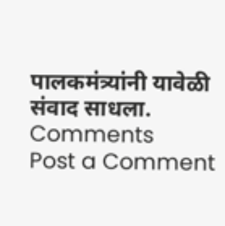पालकमंत्र्यांनी यावेळी संवाद साधला.
Comments
Post a Comment